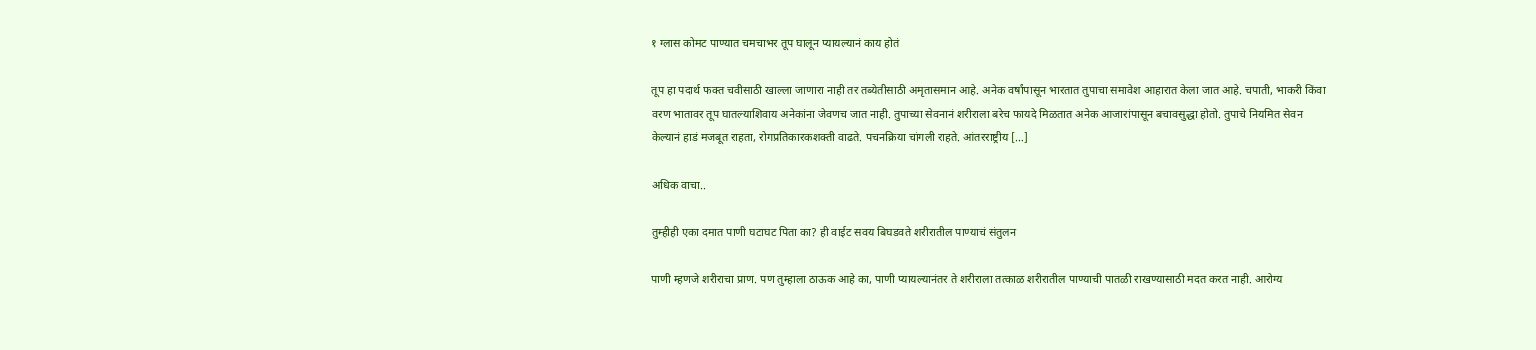१ ग्लास कोमट पाण्यात चमचाभर तूप घालून प्यायल्यानं काय होतं

तूप हा पदार्थ फक्त चवीसाठी खाल्ला जाणारा नाही तर तब्येतीसाठी अमृतासमान आहे. अनेक वर्षांपासून भारतात तुपाचा समावेश आहारात केला जात आहे. चपाती, भाकरी किंवा वरण भातावर तूप घातल्याशिवाय अनेकांना जेवणच जात नाही. तुपाच्या सेवनानं शरीराला बरेच फायदे मिळतात अनेक आजारांपासून बचावसुद्धा होतो. तुपाचे नियमित सेवन केल्यानं हाडं मजबूत राहता, रोगप्रतिकारकशक्ती वाढते. पचनक्रिया चांगली राहते. आंतरराष्ट्रीय […]

अधिक वाचा..

तुम्हीही एका दमात पाणी घटाघट पिता का? ही वाईट सवय बिघडवते शरीरातील पाण्याचं संतुलन

पाणी म्हणजे शरीराचा प्राण. पण तुम्हाला ठाऊक आहे का, पाणी प्यायल्यानंतर ते शरीराला तत्काळ शरीरातील पाण्याची पातळी राखण्यासाठी मदत करत नाही. आरोग्य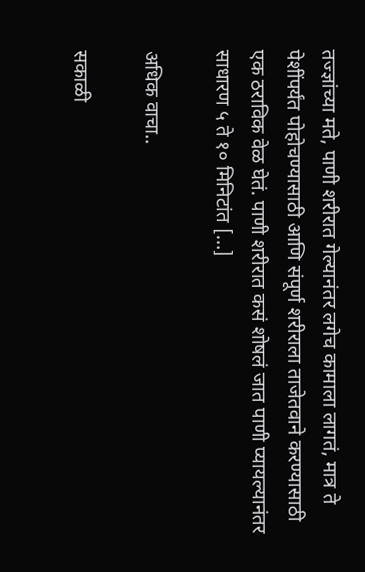तज्ज्ञांच्या मते, पाणी शरीरात गेल्यानंतर लगेच कामाला लागतं, मात्र ते पेशींपर्यंत पोहोचण्यासाठी आणि संपूर्ण शरीराला ताजेतवाने करण्यासाठी एक ठराविक वेळ घेतं. पाणी शरीरात कसं शोषलं जात पाणी प्यायल्यानंतर साधारण ५ ते १० मिनिटांत […]

अधिक वाचा..

सकाळी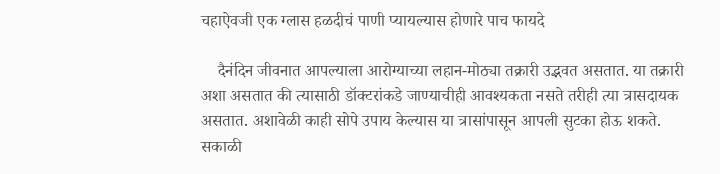चहाऐवजी एक ग्लास हळदीचं पाणी प्यायल्यास होणारे पाच फायदे

    दैनंदिन जीवनात आपल्याला आरोग्याच्या लहान-मोठ्या तक्रारी उद्भवत असतात. या तक्रारी अशा असतात की त्यासाठी डॉक्टरांकडे जाण्याचीही आवश्यकता नसते तरीही त्या त्रासदायक असतात. अशावेळी काही सोपे उपाय केल्यास या त्रासांपासून आपली सुटका होऊ शकते.     सकाळी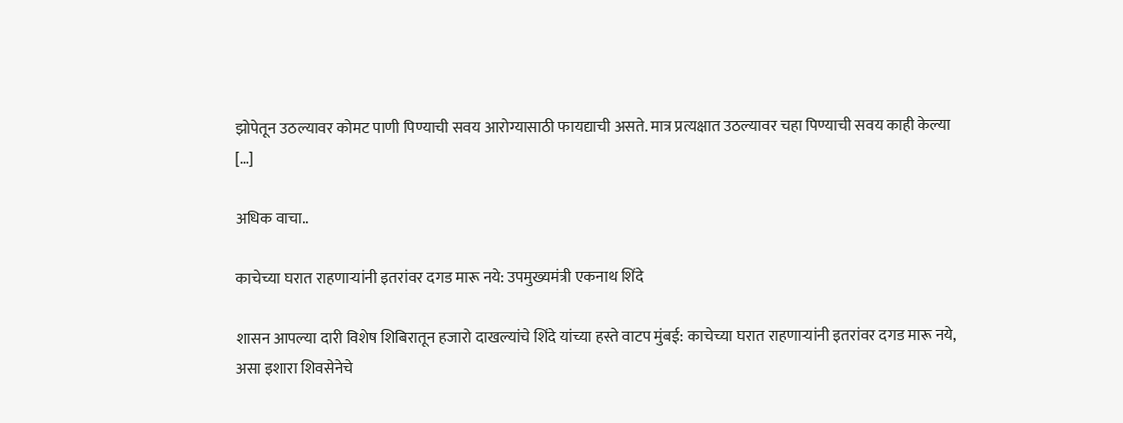झोपेतून उठल्यावर कोमट पाणी पिण्याची सवय आरोग्यासाठी फायद्याची असते. मात्र प्रत्यक्षात उठल्यावर चहा पिण्याची सवय काही केल्या […]

अधिक वाचा..

काचेच्या घरात राहणाऱ्यांनी इतरांवर दगड मारू नये: उपमुख्यमंत्री एकनाथ शिंदे

शासन आपल्या दारी विशेष शिबिरातून हजारो दाखल्यांचे शिंदे यांच्या हस्ते वाटप मुंबई: काचेच्या घरात राहणाऱ्यांनी इतरांवर दगड मारू नये, असा इशारा शिवसेनेचे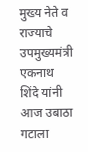मुख्य नेते व राज्याचे उपमुख्यमंत्री एकनाथ शिंदे यांनी आज उबाठा गटाला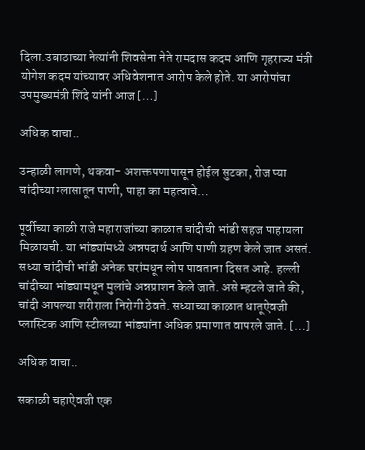दिला.उबाठाच्या नेत्यांनी शिवसेना नेते रामदास कदम आणि गृहराज्य मंत्री योगेश कदम यांच्यावर अधिवेशनात आरोप केले होते. या आरोपांचा उपमुख्यमंत्री शिंदे यांनी आज […]

अधिक वाचा..

उन्हाळी लागणे, थकवा- अशक्तपणापासून होईल सुटका, रोज प्या चांदीच्या ग्लासातून पाणी, पाहा का महत्वाचे…

पूर्वीच्या काळी राजे महाराजांच्या काळात चांदीची भांडी सहज पाहायला मिळायची. या भांड्यांमध्ये अन्नपदार्थ आणि पाणी ग्रहण केले जात असतं. सध्या चांदीची भांडी अनेक घरांमधून लोप पावताना दिसत आहे. हल्ली चांदीच्या भांड्यामधून मुलांचे अन्नप्राशन केले जाते. असे म्हटले जाते की, चांदी आपल्या शरीराला निरोगी ठेवते. सध्याच्या काळात धातूऐवजी प्लास्टिक आणि स्टीलच्या भांड्यांना अधिक प्रमाणात वापरले जाते. […]

अधिक वाचा..

सकाळी चहाऐवजी एक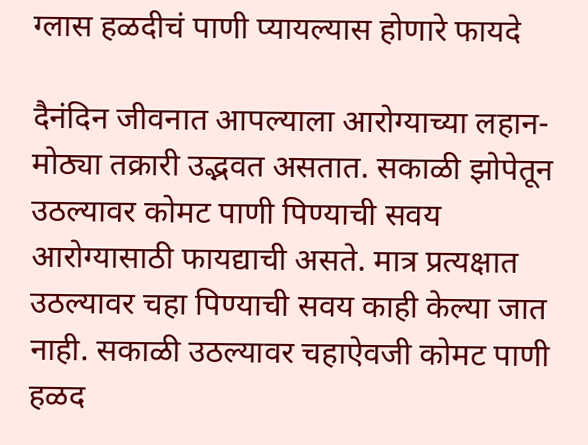ग्लास हळदीचं पाणी प्यायल्यास होणारे फायदे

दैनंदिन जीवनात आपल्याला आरोग्याच्या लहान-मोठ्या तक्रारी उद्भवत असतात. सकाळी झोपेतून उठल्यावर कोमट पाणी पिण्याची सवय आरोग्यासाठी फायद्याची असते. मात्र प्रत्यक्षात उठल्यावर चहा पिण्याची सवय काही केल्या जात नाही. सकाळी उठल्यावर चहाऐवजी कोमट पाणी हळद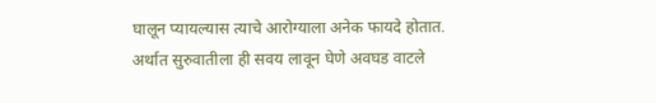घालून प्यायल्यास त्याचे आरोग्याला अनेक फायदे होतात. अर्थात सुरुवातीला ही सवय लावून घेणे अवघड वाटले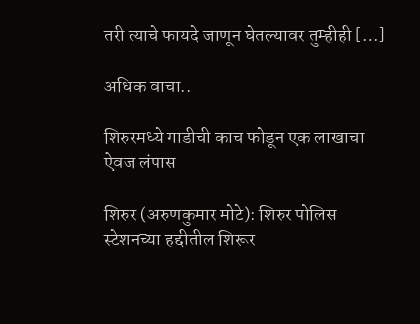तरी त्याचे फायदे जाणून घेतल्यावर तुम्हीही […]

अधिक वाचा..

शिरुरमध्ये गाडीची काच फोडून एक लाखाचा ऐवज लंपास

शिरुर (अरुणकुमार मोटे): शिरुर पोलिस स्टेशनच्या हद्दीतील शिरूर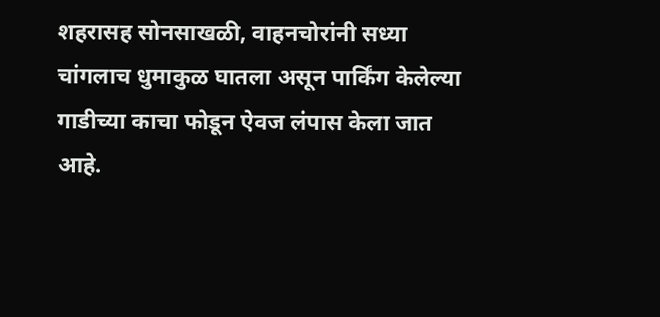शहरासह सोनसाखळी, वाहनचोरांनी सध्या चांगलाच धुमाकुळ घातला असून पार्किंग केलेल्या गाडीच्या काचा फोडून ऐवज लंपास केला जात आहे.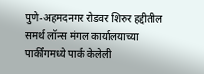पुणे-अहमदनगर रोडवर शिरुर हद्दीतील समर्थ लॉन्स मंगल कार्यालयाच्या पार्कींगमध्ये पार्क केलेली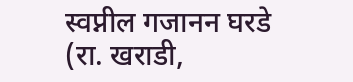स्वप्नील गजानन घरडे (रा. खराडी,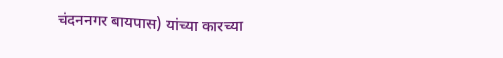चंदननगर बायपास) यांच्या कारच्या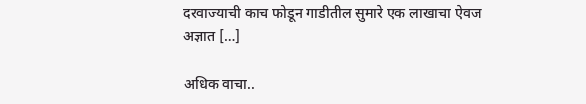दरवाज्याची काच फोडून गाडीतील सुमारे एक लाखाचा ऐवज अज्ञात […]

अधिक वाचा..